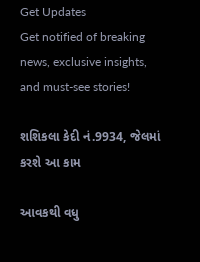Get Updates
Get notified of breaking news, exclusive insights, and must-see stories!

શશિકલા કેદી નં.9934, જેલમાં કરશે આ કામ

આવકથી વધુ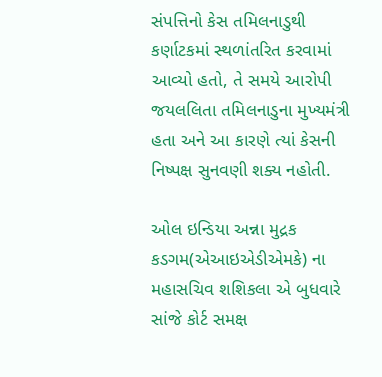સંપત્તિનો કેસ તમિલનાડુથી કર્ણાટકમાં સ્થળાંતરિત કરવામાં આવ્યો હતો, તે સમયે આરોપી જયલલિતા તમિલનાડુના મુખ્યમંત્રી હતા અને આ કારણે ત્યાં કેસની નિષ્પક્ષ સુનવણી શક્ય નહોતી.

ઓલ ઇન્ડિયા અન્ના મુદ્રક કડગમ(એઆઇએડીએમકે) ના મહાસચિવ શશિકલા એ બુધવારે સાંજે કોર્ટ સમક્ષ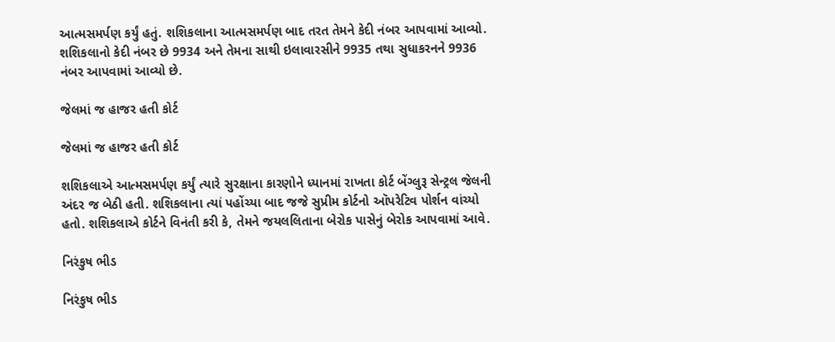આત્મસમર્પણ કર્યું હતું. શશિકલાના આત્મસમર્પણ બાદ તરત તેમને કેદી નંબર આપવામાં આવ્યો. શશિકલાનો કેદી નંબર છે 9934 અને તેમના સાથી ઇલાવારસીને 9935 તથા સુધાકરનને 9936 નંબર આપવામાં આવ્યો છે.

જેલમાં જ હાજર હતી કોર્ટ

જેલમાં જ હાજર હતી કોર્ટ

શશિકલાએ આત્મસમર્પણ કર્યું ત્યારે સુરક્ષાના કારણોને ધ્યાનમાં રાખતા કોર્ટ બેંગ્લુરૂ સેન્ટ્રલ જેલની અંદર જ બેઠી હતી. શશિકલાના ત્યાં પહોંચ્યા બાદ જજે સુપ્રીમ કોર્ટનો ઑપરેટિવ પોર્શન વાંચ્યો હતો. શશિકલાએ કોર્ટને વિનંતી કરી કે, તેમને જયલલિતાના બેરોક પાસેનું બેરોક આપવામાં આવે.

નિરંકુષ ભીડ

નિરંકુષ ભીડ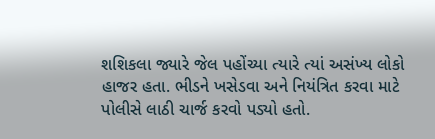શશિકલા જ્યારે જેલ પહોંચ્યા ત્યારે ત્યાં અસંખ્ય લોકો હાજર હતા. ભીડને ખસેડવા અને નિયંત્રિત કરવા માટે પોલીસે લાઠી ચાર્જ કરવો પડ્યો હતો.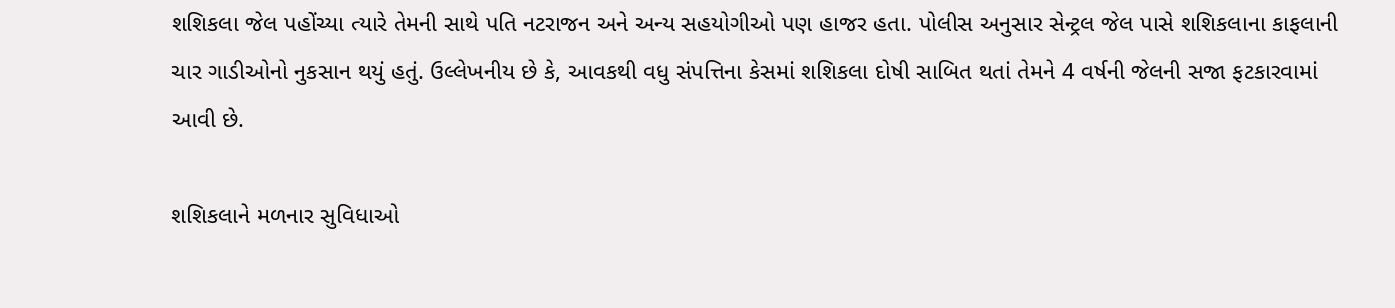શશિકલા જેલ પહોંચ્યા ત્યારે તેમની સાથે પતિ નટરાજન અને અન્ય સહયોગીઓ પણ હાજર હતા. પોલીસ અનુસાર સેન્ટ્રલ જેલ પાસે શશિકલાના કાફલાની ચાર ગાડીઓનો નુકસાન થયું હતું. ઉલ્લેખનીય છે કે, આવકથી વધુ સંપત્તિના કેસમાં શશિકલા દોષી સાબિત થતાં તેમને 4 વર્ષની જેલની સજા ફટકારવામાં આવી છે.

શશિકલાને મળનાર સુવિધાઓ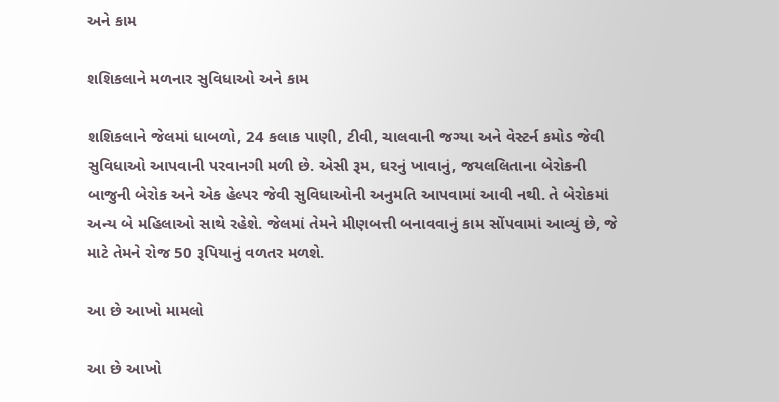અને કામ

શશિકલાને મળનાર સુવિધાઓ અને કામ

શશિકલાને જેલમાં ધાબળો, 24 કલાક પાણી, ટીવી, ચાલવાની જગ્યા અને વેસ્ટર્ન કમોડ જેવી સુવિધાઓ આપવાની પરવાનગી મળી છે. એસી રૂમ, ઘરનું ખાવાનું, જયલલિતાના બેરોકની બાજુની બેરોક અને એક હેલ્પર જેવી સુવિધાઓની અનુમતિ આપવામાં આવી નથી. તે બેરોકમાં અન્ય બે મહિલાઓ સાથે રહેશે. જેલમાં તેમને મીણબત્તી બનાવવાનું કામ સોંપવામાં આવ્યું છે, જે માટે તેમને રોજ 50 રૂપિયાનું વળતર મળશે.

આ છે આખો મામલો

આ છે આખો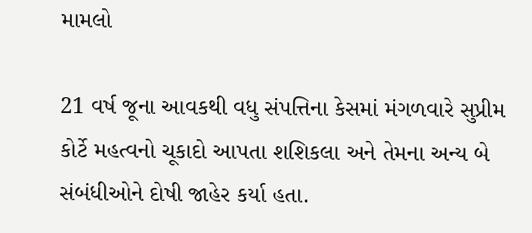મામલો

21 વર્ષ જૂના આવકથી વધુ સંપત્તિના કેસમાં મંગળવારે સુપ્રીમ કોર્ટે મહત્વનો ચૂકાદો આપતા શશિકલા અને તેમના અન્ય બે સંબંધીઓને દોષી જાહેર કર્યા હતા.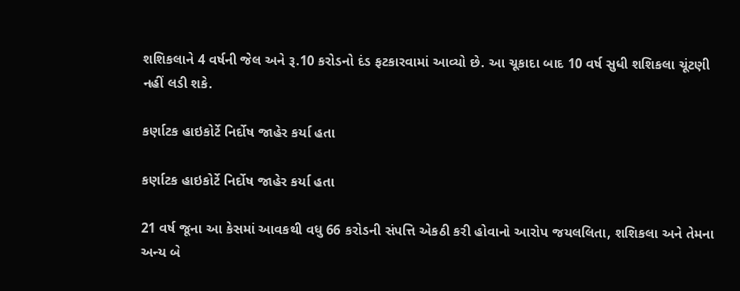શશિકલાને 4 વર્ષની જેલ અને રૂ.10 કરોડનો દંડ ફટકારવામાં આવ્યો છે. આ ચૂકાદા બાદ 10 વર્ષ સુધી શશિકલા ચૂંટણી નહીં લડી શકે.

કર્ણાટક હાઇકોર્ટે નિર્દોષ જાહેર કર્યા હતા

કર્ણાટક હાઇકોર્ટે નિર્દોષ જાહેર કર્યા હતા

21 વર્ષ જૂના આ કેસમાં આવકથી વધુ 66 કરોડની સંપત્તિ એકઠી કરી હોવાનો આરોપ જયલલિતા, શશિકલા અને તેમના અન્ય બે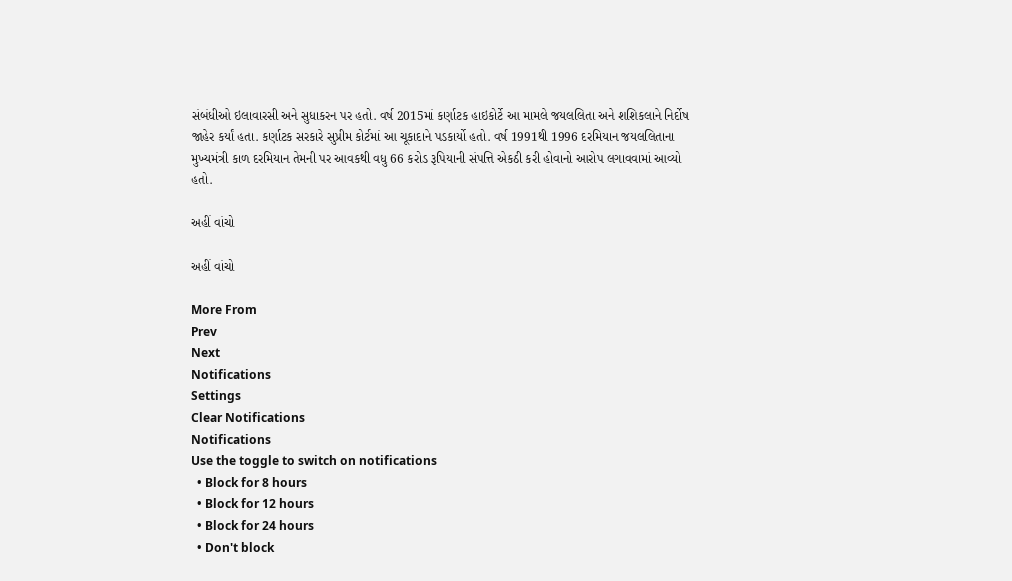સંબંધીઓ ઇલાવારસી અને સુધાકરન પર હતો. વર્ષ 2015માં કર્ણાટક હાઇકોર્ટે આ મામલે જયલલિતા અને શશિકલાને નિર્દોષ જાહેર કર્યાં હતા. કર્ણાટક સરકારે સુપ્રીમ કોર્ટમાં આ ચૂકાદાને પડકાર્યો હતો. વર્ષ 1991થી 1996 દરમિયાન જયલલિતાના મુખ્યમંત્રી કાળ દરમિયાન તેમની પર આવકથી વધુ 66 કરોડ રૂપિયાની સંપત્તિ એકઠી કરી હોવાનો આરોપ લગાવવામાં આવ્યો હતો.

અહીં વાંચો

અહીં વાંચો

More From
Prev
Next
Notifications
Settings
Clear Notifications
Notifications
Use the toggle to switch on notifications
  • Block for 8 hours
  • Block for 12 hours
  • Block for 24 hours
  • Don't block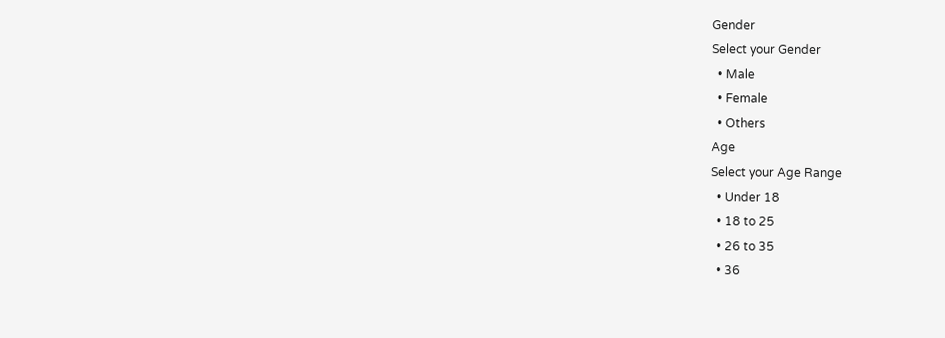Gender
Select your Gender
  • Male
  • Female
  • Others
Age
Select your Age Range
  • Under 18
  • 18 to 25
  • 26 to 35
  • 36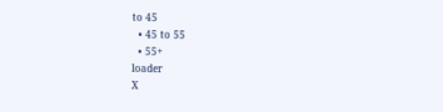to 45
  • 45 to 55
  • 55+
loader
X